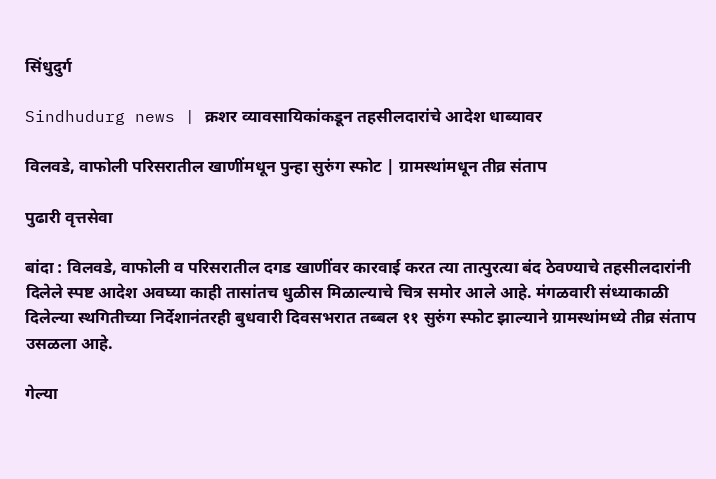सिंधुदुर्ग

Sindhudurg news | क्रशर व्यावसायिकांकडून तहसीलदारांचे आदेश धाब्यावर

विलवडे, वाफोली परिसरातील खाणींमधून पुन्हा सुरुंग स्फोट | ग्रामस्थांमधून तीव्र संताप

पुढारी वृत्तसेवा

बांदा : विलवडे, वाफोली व परिसरातील दगड खाणींवर कारवाई करत त्या तात्पुरत्या बंद ठेवण्याचे तहसीलदारांनी दिलेले स्पष्ट आदेश अवघ्या काही तासांतच धुळीस मिळाल्याचे चित्र समोर आले आहे. मंगळवारी संध्याकाळी दिलेल्या स्थगितीच्या निर्देशानंतरही बुधवारी दिवसभरात तब्बल ११ सुरुंग स्फोट झाल्याने ग्रामस्थांमध्ये तीव्र संताप उसळला आहे.

गेल्या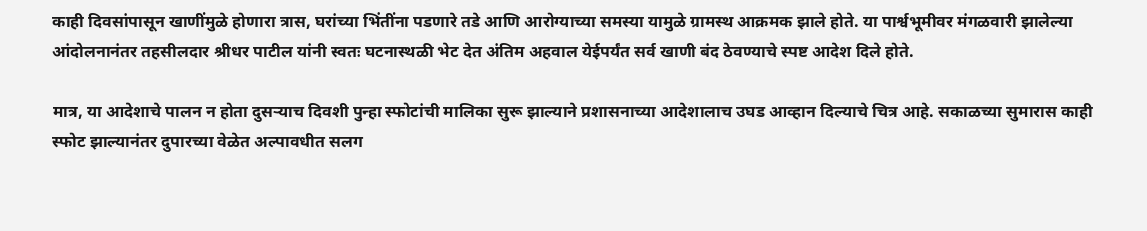काही दिवसांपासून खाणींमुळे होणारा त्रास, घरांच्या भिंतींना पडणारे तडे आणि आरोग्याच्या समस्या यामुळे ग्रामस्थ आक्रमक झाले होते. या पार्श्वभूमीवर मंगळवारी झालेल्या आंदोलनानंतर तहसीलदार श्रीधर पाटील यांनी स्वतः घटनास्थळी भेट देत अंतिम अहवाल येईपर्यंत सर्व खाणी बंद ठेवण्याचे स्पष्ट आदेश दिले होते.

मात्र, या आदेशाचे पालन न होता दुसऱ्याच दिवशी पुन्हा स्फोटांची मालिका सुरू झाल्याने प्रशासनाच्या आदेशालाच उघड आव्हान दिल्याचे चित्र आहे. सकाळच्या सुमारास काही स्फोट झाल्यानंतर दुपारच्या वेळेत अल्पावधीत सलग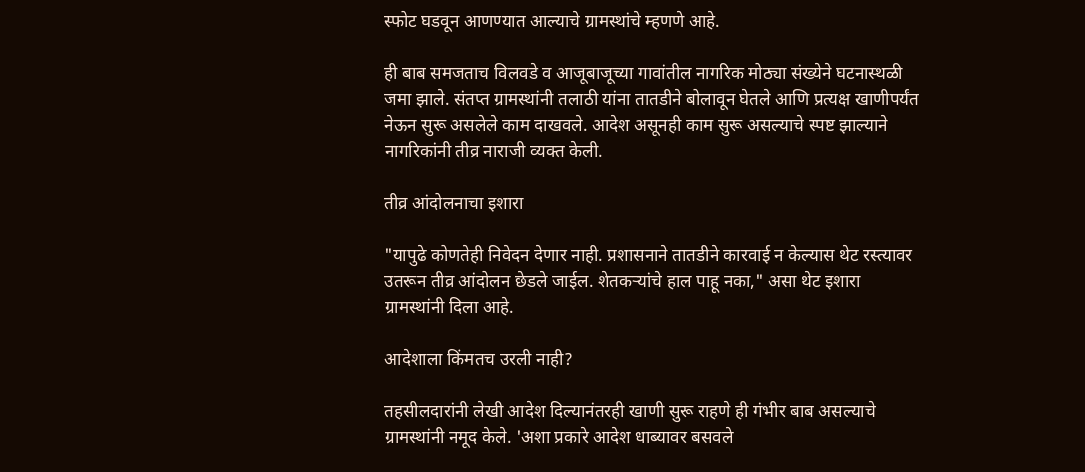स्फोट घडवून आणण्यात आल्याचे ग्रामस्थांचे म्हणणे आहे.

ही बाब समजताच विलवडे व आजूबाजूच्या गावांतील नागरिक मोठ्या संख्येने घटनास्थळी जमा झाले. संतप्त ग्रामस्थांनी तलाठी यांना तातडीने बोलावून घेतले आणि प्रत्यक्ष खाणीपर्यंत नेऊन सुरू असलेले काम दाखवले. आदेश असूनही काम सुरू असल्याचे स्पष्ट झाल्याने नागरिकांनी तीव्र नाराजी व्यक्त केली.

तीव्र आंदोलनाचा इशारा

"यापुढे कोणतेही निवेदन देणार नाही. प्रशासनाने तातडीने कारवाई न केल्यास थेट रस्त्यावर उतरून तीव्र आंदोलन छेडले जाईल. शेतकऱ्यांचे हाल पाहू नका," असा थेट इशारा ग्रामस्थांनी दिला आहे.

आदेशाला किंमतच उरली नाही?

तहसीलदारांनी लेखी आदेश दिल्यानंतरही खाणी सुरू राहणे ही गंभीर बाब असल्याचे ग्रामस्थांनी नमूद केले. 'अशा प्रकारे आदेश धाब्यावर बसवले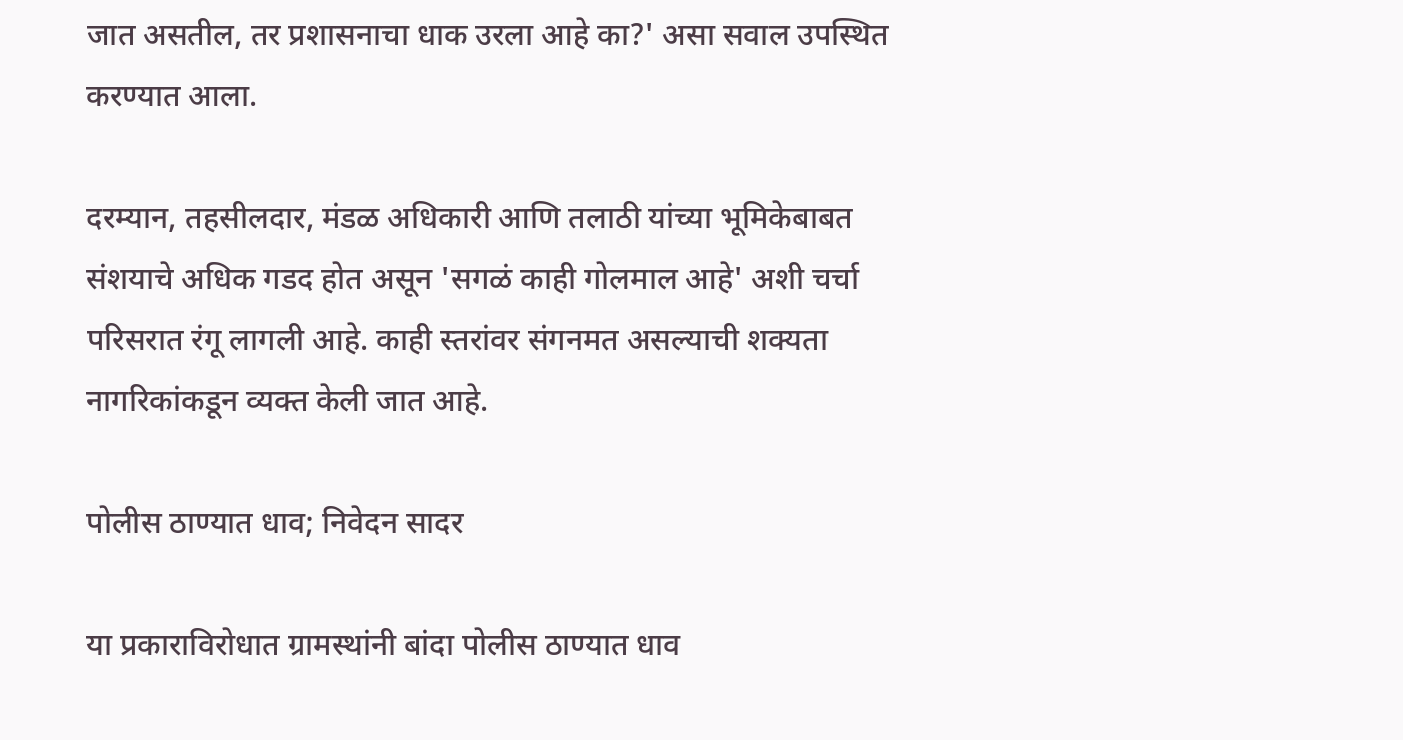जात असतील, तर प्रशासनाचा धाक उरला आहे का?' असा सवाल उपस्थित करण्यात आला.

दरम्यान, तहसीलदार, मंडळ अधिकारी आणि तलाठी यांच्या भूमिकेबाबत संशयाचे अधिक गडद होत असून 'सगळं काही गोलमाल आहे' अशी चर्चा परिसरात रंगू लागली आहे. काही स्तरांवर संगनमत असल्याची शक्यता नागरिकांकडून व्यक्त केली जात आहे.

पोलीस ठाण्यात धाव; निवेदन सादर

या प्रकाराविरोधात ग्रामस्थांनी बांदा पोलीस ठाण्यात धाव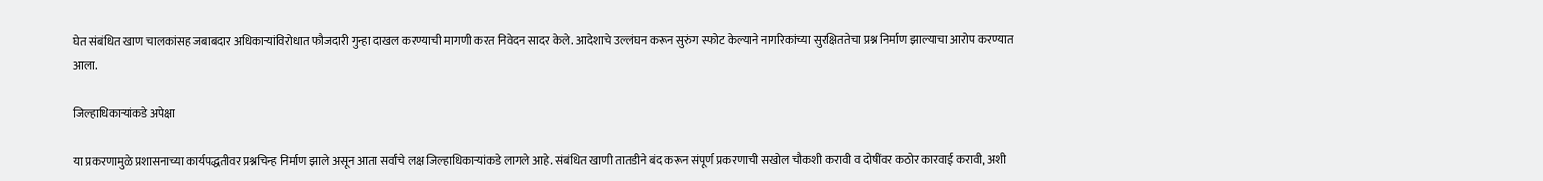घेत संबंधित खाण चालकांसह जबाबदार अधिकाऱ्यांविरोधात फौजदारी गुन्हा दाखल करण्याची मागणी करत निवेदन सादर केले. आदेशाचे उल्लंघन करून सुरुंग स्फोट केल्याने नागरिकांच्या सुरक्षिततेचा प्रश्न निर्माण झाल्याचा आरोप करण्यात आला.

जिल्हाधिकाऱ्यांकडे अपेक्षा

या प्रकरणामुळे प्रशासनाच्या कार्यपद्धतीवर प्रश्नचिन्ह निर्माण झाले असून आता सर्वांचे लक्ष जिल्हाधिकाऱ्यांकडे लागले आहे. संबंधित खाणी तातडीने बंद करून संपूर्ण प्रकरणाची सखोल चौकशी करावी व दोषींवर कठोर कारवाई करावी, अशी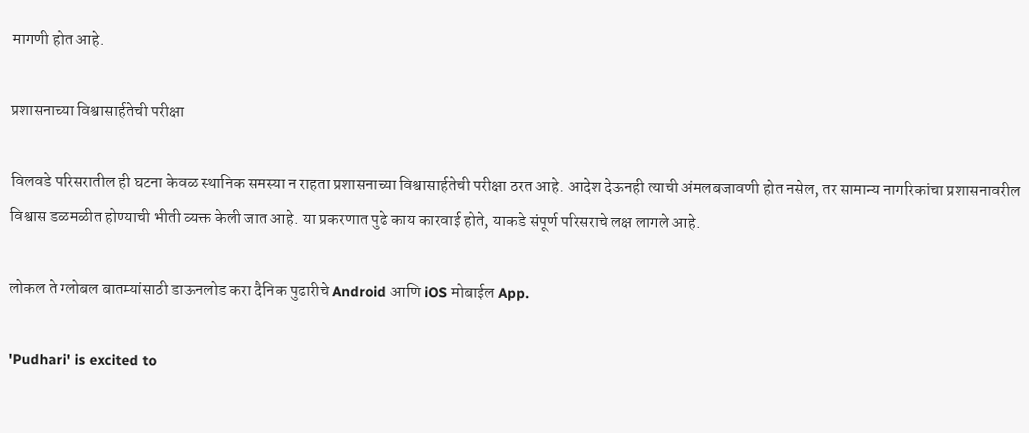मागणी होत आहे.

प्रशासनाच्या विश्वासार्हतेची परीक्षा

विलवडे परिसरातील ही घटना केवळ स्थानिक समस्या न राहता प्रशासनाच्या विश्वासार्हतेची परीक्षा ठरत आहे. आदेश देऊनही त्याची अंमलबजावणी होत नसेल, तर सामान्य नागरिकांचा प्रशासनावरील विश्वास डळमळीत होण्याची भीती व्यक्त केली जात आहे. या प्रकरणात पुढे काय कारवाई होते, याकडे संपूर्ण परिसराचे लक्ष लागले आहे.

लोकल ते ग्लोबल बातम्यांसाठी डाऊनलोड करा दैनिक पुढारीचे Android आणि iOS मोबाईल App.

'Pudhari' is excited to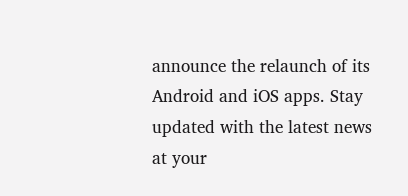announce the relaunch of its Android and iOS apps. Stay updated with the latest news at your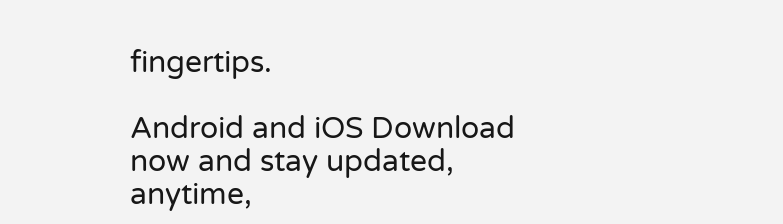fingertips.

Android and iOS Download now and stay updated, anytime,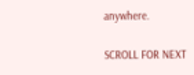anywhere.

SCROLL FOR NEXT